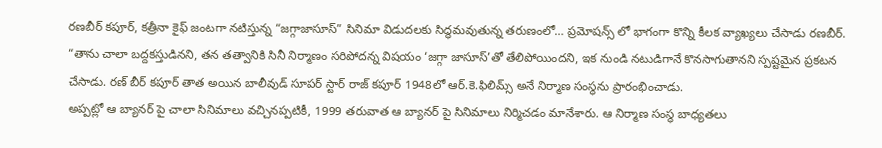రణబీర్ కపూర్, కత్రీనా కైఫ్ జంటగా నటిస్తున్న “జగ్గాజాసూస్” సినిమా విడుదలకు సిద్ధమవుతున్న తరుణంలో… ప్రమోషన్స్ లో భాగంగా కొన్ని కీలక వ్యాఖ్యలు చేసాడు రణబీర్. “తాను చాలా బద్దకస్తుడినని, తన తత్వానికి సినీ నిర్మాణం సరిపోదన్న విషయం ‘జగ్గా జాసూస్’తో తేలిపోయిందని, ఇక నుండి నటుడిగానే కొనసాగుతానని స్పష్టమైన ప్రకటన చేసాడు. రణ్ బీర్ కపూర్ తాత అయిన బాలీవుడ్ సూపర్ స్టార్ రాజ్ కపూర్ 1948లో ఆర్.కె.ఫిలిమ్స్ అనే నిర్మాణ సంస్థను ప్రారంభించాడు.
అప్పట్లో ఆ బ్యానర్ పై చాలా సినిమాలు వచ్చినప్పటికీ, 1999 తరువాత ఆ బ్యానర్ పై సినిమాలు నిర్మిచడం మానేశారు. ఆ నిర్మాణ సంస్థ బాధ్యతలు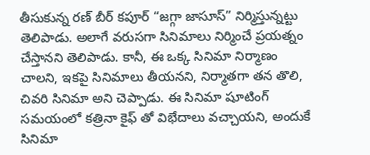తీసుకున్న రణ్ బీర్ కపూర్ “జగ్గా జాసూస్” నిర్మిస్తున్నట్టు తెలిపాడు. అలాగే వరుసగా సినిమాలు నిర్మించే ప్రయత్నం చేస్తానని తెలిపాడు. కానీ, ఈ ఒక్క సినిమా నిర్మాణం చాలని, ఇకపై సినిమాలు తీయనని, నిర్మాతగా తన తొలి, చివరి సినిమా అని చెప్పాడు. ఈ సినిమా షూటింగ్ సమయంలో కత్రినా కైఫ్ తో విభేదాలు వచ్చాయని, అందుకే సినిమా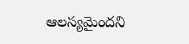ఆలస్యమైందని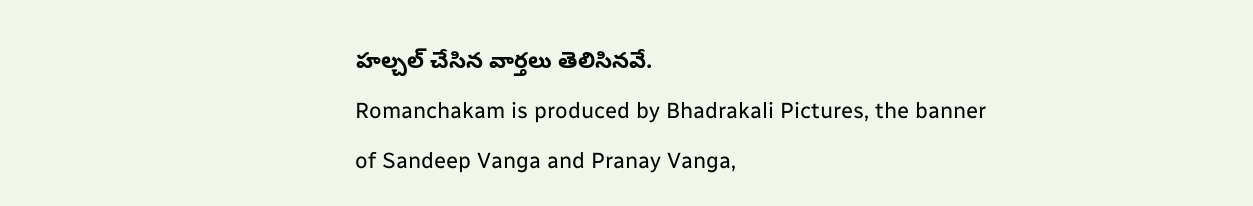హల్చల్ చేసిన వార్తలు తెలిసినవే.
Romanchakam is produced by Bhadrakali Pictures, the banner of Sandeep Vanga and Pranay Vanga,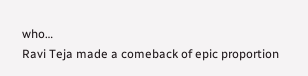who…
Ravi Teja made a comeback of epic proportion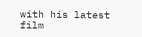with his latest film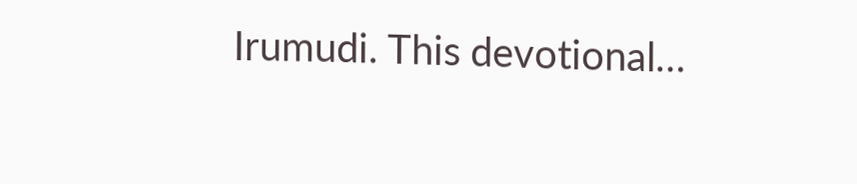Irumudi. This devotional…